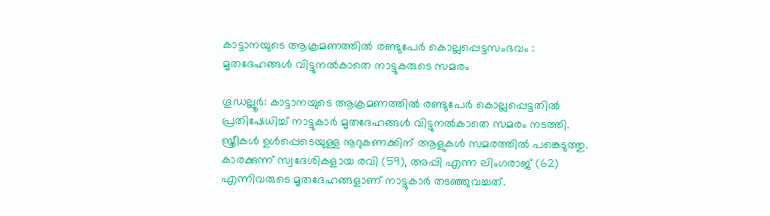കാട്ടാനയുടെ ആക്രമണത്തിൽ രണ്ടുപേർ കൊല്ലപ്പെട്ടസംഭവം : മൃതദേഹങ്ങൾ വിട്ടുനൽകാതെ നാട്ടുകരുടെ സമരം

ഗൂഡല്ലൂർ: കാട്ടാനയുടെ ആക്രമണത്തിൽ രണ്ടുപേർ കൊല്ലപ്പെട്ടതിൽ പ്രതിഷേധിച്ച് നാട്ടുകാർ മൃതദേഹങ്ങൾ വിട്ടുനൽകാതെ സമരം നടത്തി. സ്ത്രീകൾ ഉൾപ്പെടെയുള്ള നൂറുകണക്കിന് ആളുകൾ സമരത്തിൽ പങ്കെടുത്തു. കാരക്കുന്ന് സ്വദേശികളായ രവി (59), അപ്പി എന്ന ലിംഗരാജ് (62) എന്നിവരുടെ മൃതദേഹങ്ങളാണ് നാട്ടുകാർ തടഞ്ഞുവച്ചത്.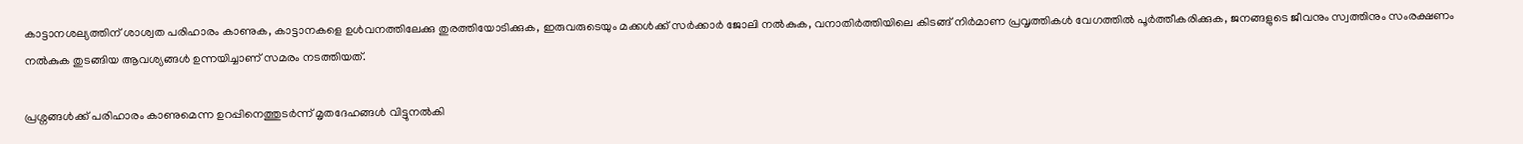കാട്ടാനശല്യത്തിന് ശാശ്വത പരിഹാരം കാണുക, കാട്ടാനകളെ ഉൾവനത്തിലേക്കു തുരത്തിയോടിക്കുക, ഇരുവരുടെയും മക്കൾക്ക് സർക്കാർ ജോലി നൽകുക, വനാതിർത്തിയിലെ കിടങ്ങ് നിർമാണ പ്രവൃത്തികൾ വേഗത്തിൽ പൂർത്തീകരിക്കുക, ജനങ്ങളുടെ ജീവനും സ്വത്തിനും സംരക്ഷണം നൽകുക തുടങ്ങിയ ആവശ്യങ്ങൾ ഉന്നയിച്ചാണ് സമരം നടത്തിയത്.

പ്രശ്നങ്ങൾക്ക് പരിഹാരം കാണുമെന്ന ഉറപ്പിനെത്തുടർന്ന് മൃതദേഹങ്ങൾ വിട്ടുനൽകി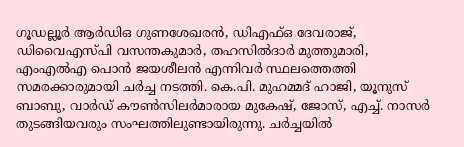ഗൂഡല്ലൂർ ആർഡിഒ ഗുണശേഖരൻ, ഡിഎഫ്ഒ ദേവരാജ്, ഡിവൈഎസ്പി വസന്തകുമാർ, തഹസിൽദാർ മുത്തുമാരി, എംഎൽഎ പൊൻ ജയശീലൻ എന്നിവർ സ്ഥലത്തെത്തി സമരക്കാരുമായി ചർച്ച നടത്തി. കെ.പി. മുഹമ്മദ് ഹാജി, യൂനുസ് ബാബു, വാർഡ് കൗണ്‍സിലർമാരായ മുകേഷ്, ജോസ്, എച്ച്. നാസർ തുടങ്ങിയവരും സംഘത്തിലുണ്ടായിരുന്നു. ചർച്ചയിൽ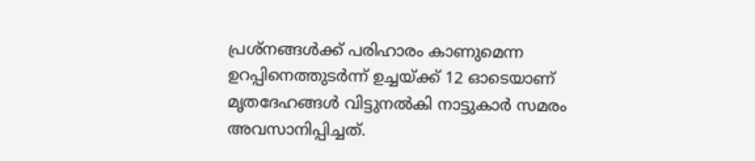പ്രശ്നങ്ങൾക്ക് പരിഹാരം കാണുമെന്ന ഉറപ്പിനെത്തുടർന്ന് ഉച്ചയ്ക്ക് 12 ഓടെയാണ് മൃതദേഹങ്ങൾ വിട്ടുനൽകി നാട്ടുകാർ സമരം അവസാനിപ്പിച്ചത്.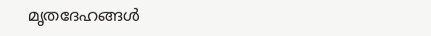മൃതദേഹങ്ങൾ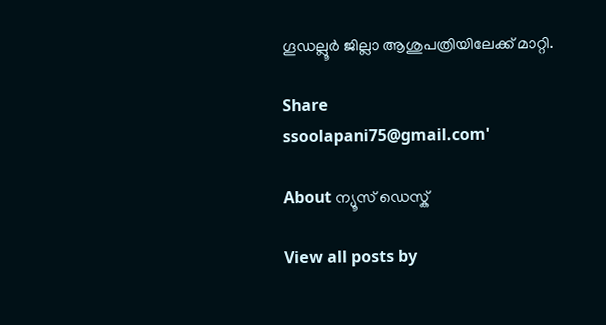ഗൂഡല്ലൂർ ജില്ലാ ആശുപത്രിയിലേക്ക് മാറ്റി.

Share
ssoolapani75@gmail.com'

About ന്യൂസ് ഡെസ്ക്

View all posts by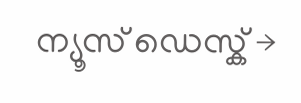ന്യൂസ് ഡെസ്ക് →